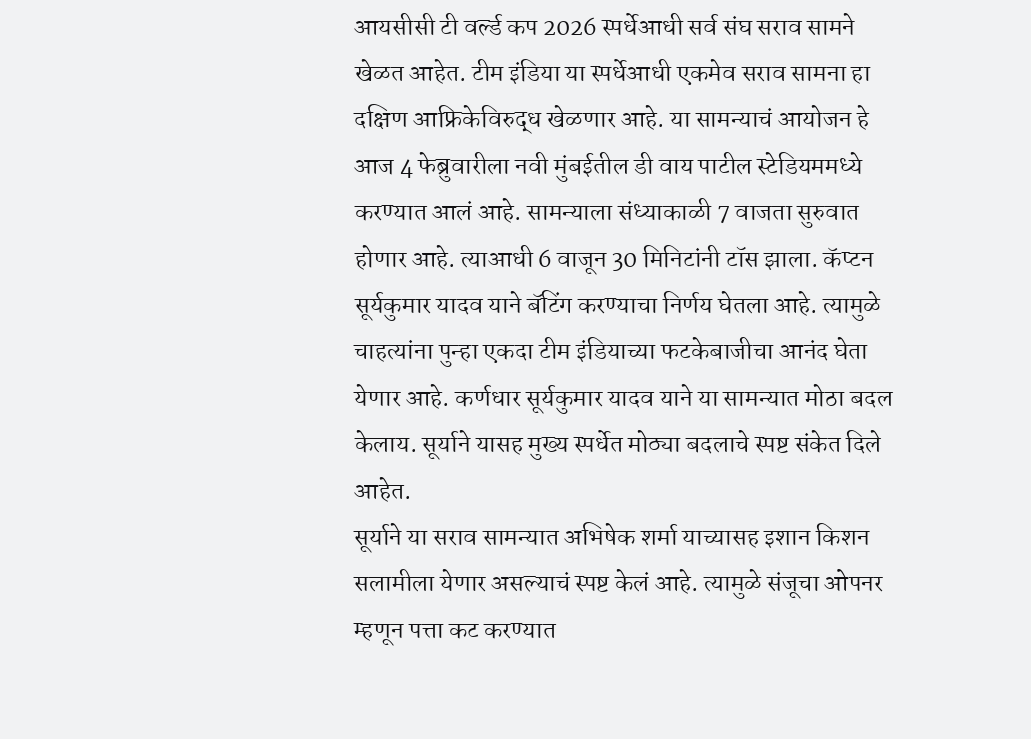आयसीसी टी वर्ल्ड कप 2026 स्पर्धेआधी सर्व संघ सराव सामने खेळत आहेत. टीम इंडिया या स्पर्धेआधी एकमेव सराव सामना हा दक्षिण आफ्रिकेविरुद्ध खेळणार आहे. या सामन्याचं आयोजन हे आज 4 फेब्रुवारीला नवी मुंबईतील डी वाय पाटील स्टेडियममध्ये करण्यात आलं आहे. सामन्याला संध्याकाळी 7 वाजता सुरुवात होणार आहे. त्याआधी 6 वाजून 30 मिनिटांनी टॉस झाला. कॅप्टन सूर्यकुमार यादव याने बॅटिंग करण्याचा निर्णय घेतला आहे. त्यामुळे चाहत्यांना पुन्हा एकदा टीम इंडियाच्या फटकेबाजीचा आनंद घेता येणार आहे. कर्णधार सूर्यकुमार यादव याने या सामन्यात मोठा बदल केलाय. सूर्याने यासह मुख्य स्पर्धेत मोठ्या बदलाचे स्पष्ट संकेत दिले आहेत.
सूर्याने या सराव सामन्यात अभिषेक शर्मा याच्यासह इशान किशन सलामीला येणार असल्याचं स्पष्ट केलं आहे. त्यामुळे संजूचा ओपनर म्हणून पत्ता कट करण्यात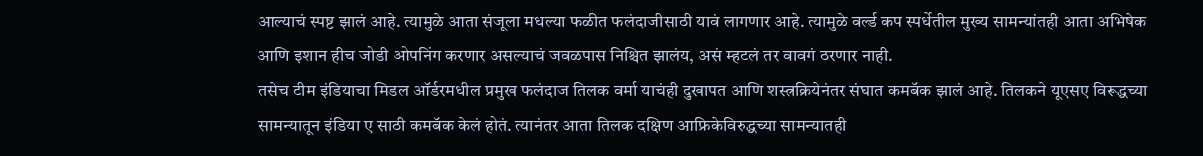आल्याचं स्पष्ट झालं आहे. त्यामुळे आता संजूला मधल्या फळीत फलंदाजीसाठी यावं लागणार आहे. त्यामुळे वर्ल्ड कप स्पर्धेतील मुख्य सामन्यांतही आता अभिषेक आणि इशान हीच जोडी ओपनिंग करणार असल्याचं जवळपास निश्चित झालंय, असं म्हटलं तर वावगं ठरणार नाही.
तसेच टीम इंडियाचा मिडल ऑर्डरमधील प्रमुख फलंदाज तिलक वर्मा याचंही दुखापत आणि शस्त्रक्रियेनंतर संघात कमबॅक झालं आहे. तिलकने यूएसए विरूद्धच्या सामन्यातून इंडिया ए साठी कमबॅक केलं होतं. त्यानंतर आता तिलक दक्षिण आफ्रिकेविरुद्धच्या सामन्यातही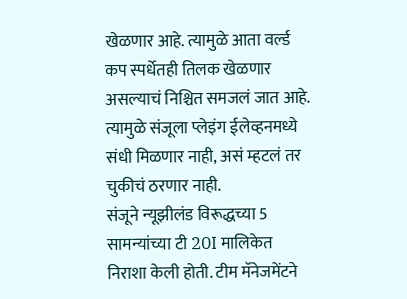खेळणार आहे. त्यामुळे आता वर्ल्ड कप स्पर्धेतही तिलक खेळणार असल्याचं निश्चित समजलं जात आहे. त्यामुळे संजूला प्लेइंग ईलेव्हनमध्ये संधी मिळणार नाही, असं म्हटलं तर चुकीचं ठरणार नाही.
संजूने न्यूझीलंड विरूद्धच्या 5 सामन्यांच्या टी 20I मालिकेत निराशा केली होती. टीम मॅनेजमेंटने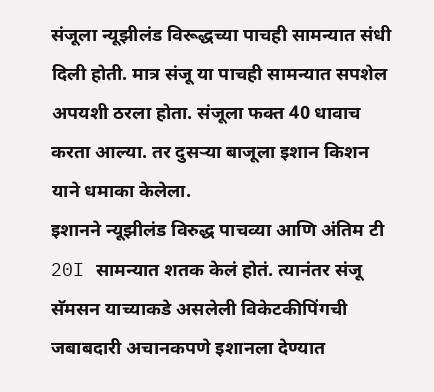संजूला न्यूझीलंड विरूद्धच्या पाचही सामन्यात संधी दिली होती. मात्र संजू या पाचही सामन्यात सपशेल अपयशी ठरला होता. संजूला फक्त 40 धावाच करता आल्या. तर दुसऱ्या बाजूला इशान किशन याने धमाका केलेला.
इशानने न्यूझीलंड विरुद्ध पाचव्या आणि अंतिम टी 20I सामन्यात शतक केलं होतं. त्यानंतर संजू सॅमसन याच्याकडे असलेली विकेटकीपिंगची जबाबदारी अचानकपणे इशानला देण्यात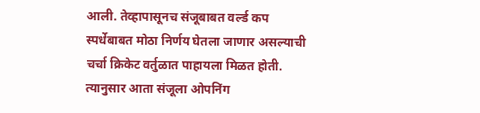आली. तेव्हापासूनच संजूबाबत वर्ल्ड कप स्पर्धेबाबत मोठा निर्णय घेतला जाणार असल्याची चर्चा क्रिकेट वर्तुळात पाहायला मिळत होती. त्यानुसार आता संजूला ओपनिंग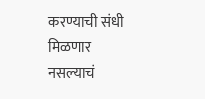करण्याची संधी मिळणार नसल्याचं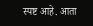स्पष्ट आहे. आता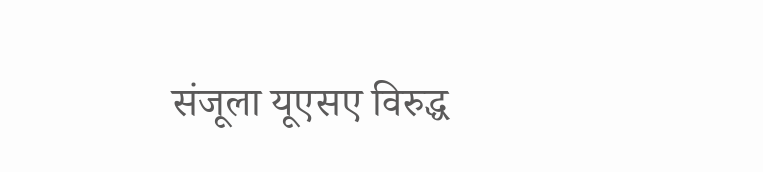संजूला यूएसए विरुद्ध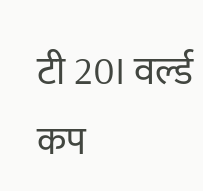टी 20I वर्ल्ड कप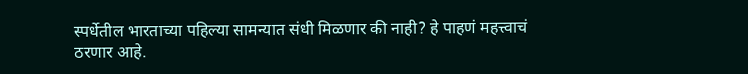स्पर्धेतील भारताच्या पहिल्या सामन्यात संधी मिळणार की नाही? हे पाहणं महत्त्वाचं ठरणार आहे.